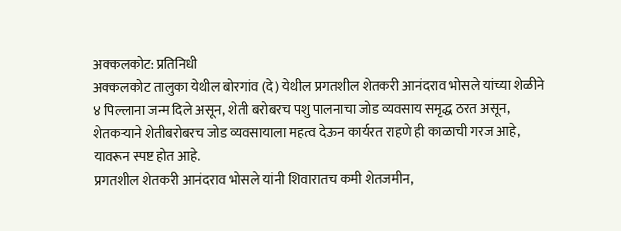अक्कलकोट: प्रतिनिधी
अक्कलकोट तालुका येथील बोरगांव (दे) येथील प्रगतशील शेतकरी आनंदराव भोसले यांच्या शेळीने ४ पिल्लाना जन्म दिले असून, शेती बरोबरच पशु पालनाचा जोड व्यवसाय समृद्ध ठरत असून, शेतकऱ्याने शेतीबरोबरच जोड व्यवसायाला महत्व देऊन कार्यरत राहणे ही काळाची गरज आहे, यावरून स्पष्ट होत आहे.
प्रगतशील शेतकरी आनंदराव भोसले यांनी शिवारातच कमी शेतजमीन,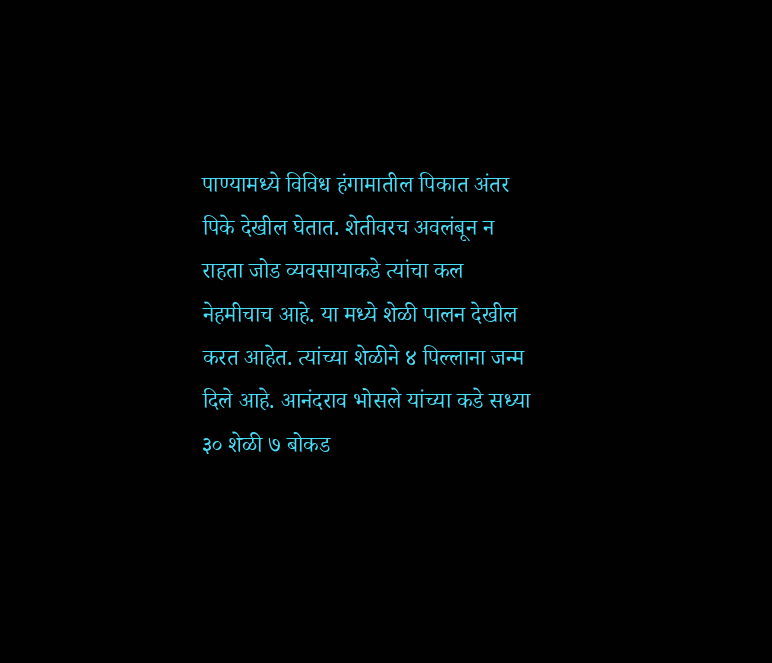पाण्यामध्ये विविध हंगामातील पिकात अंतर पिके देखील घेतात. शेतीवरच अवलंबून न राहता जोड व्यवसायाकडे त्यांचा कल नेहमीचाच आहे. या मध्ये शेळी पालन देखील करत आहेत. त्यांच्या शेळीने ४ पिल्लाना जन्म दिले आहे. आनंदराव भोसले यांच्या कडे सध्या ३० शेळी ७ बोकड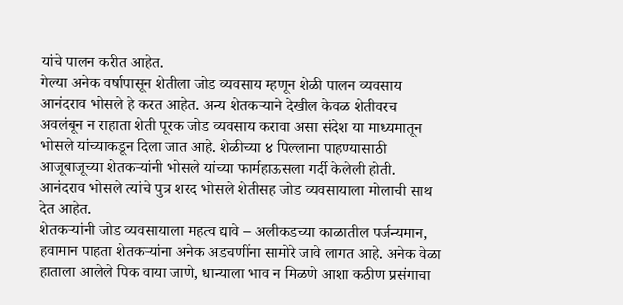यांचे पालन करीत आहेत.
गेल्या अनेक वर्षापासून शेतीला जोड व्यवसाय म्हणून शेळी पालन व्यवसाय आनंदराव भोसले हे करत आहेत. अन्य शेतकऱ्याने देखील केवळ शेतीवरच अवलंबून न राहाता शेती पूरक जोड व्यवसाय करावा असा संदेश या माध्यमातून भोसले यांच्याकडून दिला जात आहे. शेळीच्या ४ पिल्लाना पाहण्यासाठी आजूबाजूच्या शेतकऱ्यांनी भोसले यांच्या फार्महाऊसला गर्दी केलेली होती. आनंदराव भोसले त्यांचे पुत्र शरद भोसले शेतीसह जोड व्यवसायाला मोलाची साथ देत आहेत.
शेतकऱ्यांनी जोड व्यवसायाला महत्व द्यावे – अलीकडच्या काळातील पर्जन्यमान, हवामान पाहता शेतकऱ्यांना अनेक अडचणींना सामोरे जावे लागत आहे. अनेक वेळा हाताला आलेले पिक वाया जाणे, धान्याला भाव न मिळणे आशा कठीण प्रसंगाचा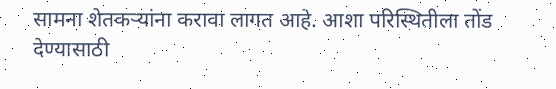सामना शेतकऱ्यांना करावा लागत आहे. आशा परिस्थितीला तोंड देण्यासाठी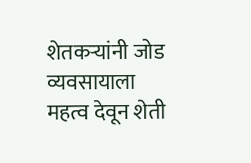शेतकऱ्यांनी जोड व्यवसायाला महत्व देवून शेती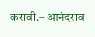करावी.– आनंदराव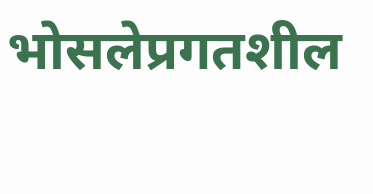भोसलेप्रगतशील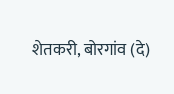शेतकरी, बोरगांव (दे)